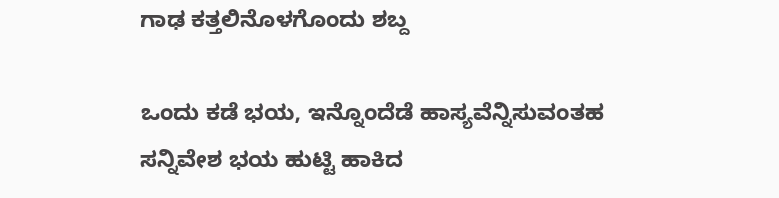ಗಾಢ ಕತ್ತಲಿನೊಳಗೊಂದು ಶಬ್ದ

ಒಂದು ಕಡೆ ಭಯ, ಇನ್ನೊಂದೆಡೆ ಹಾಸ್ಯವೆನ್ನಿಸುವಂತಹ ಸನ್ನಿವೇಶ ಭಯ ಹುಟ್ಟಿ ಹಾಕಿದ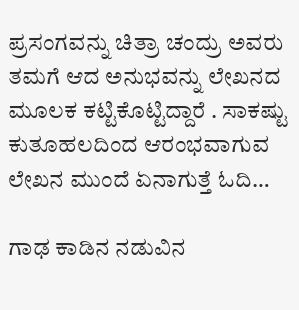ಪ್ರಸಂಗವನ್ನು ಚಿತ್ರಾ ಚಂದ್ರು ಅವರು ತಮಗೆ ಆದ ಅನುಭವನ್ನು ಲೇಖನದ ಮೂಲಕ ಕಟ್ಟಿಕೊಟ್ಟಿದ್ದಾರೆ . ಸಾಕಷ್ಟು ಕುತೂಹಲದಿಂದ ಆರಂಭವಾಗುವ ಲೇಖನ ಮುಂದೆ ಏನಾಗುತ್ತೆ ಓದಿ…

ಗಾಢ ಕಾಡಿನ ನಡುವಿನ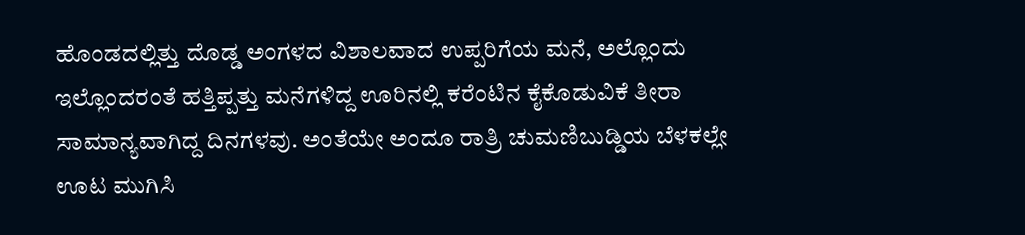ಹೊಂಡದಲ್ಲಿತ್ತು ದೊಡ್ಡ ಅಂಗಳದ ವಿಶಾಲವಾದ ಉಪ್ಪರಿಗೆಯ ಮನೆ, ಅಲ್ಲೊಂದು ಇಲ್ಲೊಂದರಂತೆ ಹತ್ತಿಪ್ಪತ್ತು ಮನೆಗಳಿದ್ದ ಊರಿನಲ್ಲಿ ಕರೆಂಟಿನ ಕೈಕೊಡುವಿಕೆ ತೀರಾ ಸಾಮಾನ್ಯವಾಗಿದ್ದ ದಿನಗಳವು. ಅಂತೆಯೇ ಅಂದೂ ರಾತ್ರಿ ಚುಮಣಿಬುಡ್ಡಿಯ ಬೆಳಕಲ್ಲೇ ಊಟ ಮುಗಿಸಿ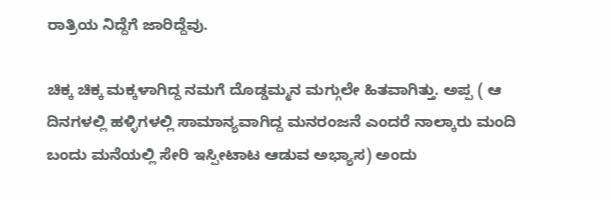ರಾತ್ರಿಯ ನಿದ್ದೆಗೆ ಜಾರಿದ್ದೆವು.

ಚಿಕ್ಕ ಚಿಕ್ಕ ಮಕ್ಕಳಾಗಿದ್ದ ನಮಗೆ ದೊಡ್ಡಮ್ಮನ ಮಗ್ಗುಲೇ ಹಿತವಾಗಿತ್ತು. ಅಪ್ಪ ( ಆ ದಿನಗಳಲ್ಲಿ ಹಳ್ಳಿಗಳಲ್ಲಿ ಸಾಮಾನ್ಯವಾಗಿದ್ದ ಮನರಂಜನೆ ಎಂದರೆ ನಾಲ್ಕಾರು ಮಂದಿ ಬಂದು ಮನೆಯಲ್ಲಿ ಸೇರಿ ಇಸ್ಪೀಟಾಟ ಆಡುವ ಅಭ್ಯಾಸ) ಅಂದು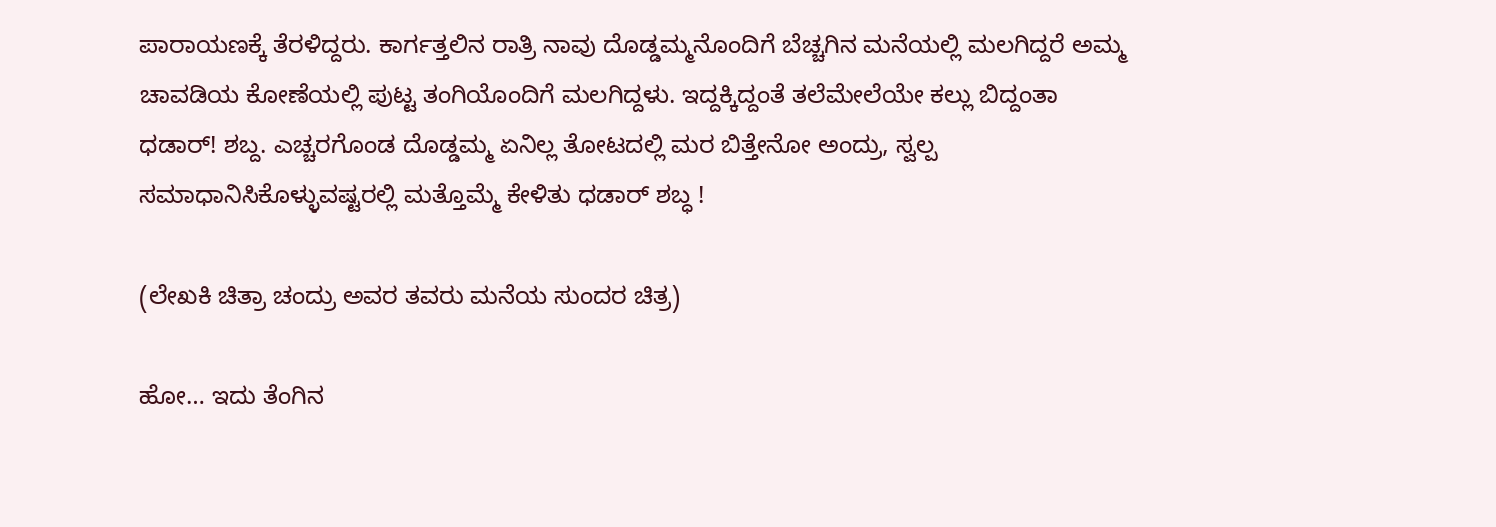ಪಾರಾಯಣಕ್ಕೆ ತೆರಳಿದ್ದರು. ಕಾರ್ಗತ್ತಲಿನ ರಾತ್ರಿ ನಾವು ದೊಡ್ಡಮ್ಮನೊಂದಿಗೆ ಬೆಚ್ಚಗಿನ ಮನೆಯಲ್ಲಿ ಮಲಗಿದ್ದರೆ ಅಮ್ಮ ಚಾವಡಿಯ ಕೋಣೆಯಲ್ಲಿ ಪುಟ್ಟ ತಂಗಿಯೊಂದಿಗೆ ಮಲಗಿದ್ದಳು. ಇದ್ದಕ್ಕಿದ್ದಂತೆ ತಲೆಮೇಲೆಯೇ ಕಲ್ಲು ಬಿದ್ದಂತಾ ಧಡಾರ್! ಶಬ್ದ. ಎಚ್ಚರಗೊಂಡ ದೊಡ್ಡಮ್ಮ ಏನಿಲ್ಲ ತೋಟದಲ್ಲಿ ಮರ ಬಿತ್ತೇನೋ ಅಂದ್ರು, ಸ್ವಲ್ಪ ಸಮಾಧಾನಿಸಿಕೊಳ್ಳುವಷ್ಟರಲ್ಲಿ ಮತ್ತೊಮ್ಮೆ ಕೇಳಿತು ಧಡಾರ್ ಶಬ್ಧ !

(ಲೇಖಕಿ ಚಿತ್ರಾ ಚಂದ್ರು ಅವರ ತವರು ಮನೆಯ ಸುಂದರ ಚಿತ್ರ)

ಹೋ… ಇದು ತೆಂಗಿನ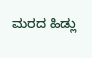ಮರದ ಹಿಡ್ಲು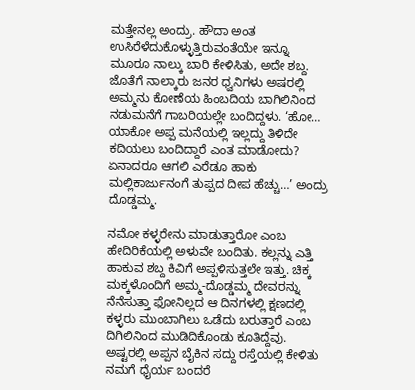ಮತ್ತೇನಲ್ಲ ಅಂದ್ರು. ಹೌದಾ ಅಂತ ಉಸಿರೆಳೆದುಕೊಳ್ಳುತ್ತಿರುವಂತೆಯೇ ಇನ್ನೂ ಮೂರೂ ನಾಲ್ಕು ಬಾರಿ ಕೇಳಿಸಿತು, ಅದೇ ಶಬ್ದ. ಜೊತೆಗೆ ನಾಲ್ಕಾರು ಜನರ ಧ್ವನಿಗಳು ಅಷರಲ್ಲಿ ಅಮ್ಮನು ಕೋಣೆಯ ಹಿಂಬದಿಯ ಬಾಗಿಲಿನಿಂದ ನಡುಮನೆಗೆ ಗಾಬರಿಯಲ್ಲೇ ಬಂದಿದ್ದಳು. ‘ಹೋ… ಯಾಕೋ ಅಪ್ಪ ಮನೆಯಲ್ಲಿ ಇಲ್ಲದ್ದು ತಿಳಿದೇ ಕದಿಯಲು ಬಂದಿದ್ದಾರೆ ಎಂತ ಮಾಡೋದು? ಏನಾದರೂ ಆಗಲಿ ಎರೆಡೂ ಹಾಕು ಮಲ್ಲಿಕಾರ್ಜುನಂಗೆ ತುಪ್ಪದ ದೀಪ ಹೆಚ್ಚು…’ ಅಂದ್ರು ದೊಡ್ಡಮ್ಮ.

ನಮೋ ಕಳ್ಳರೇನು ಮಾಡುತ್ತಾರೋ ಎಂಬ ಹೇದಿರಿಕೆಯಲ್ಲಿ ಅಳುವೇ ಬಂದಿತು. ಕಲ್ಲನ್ನು ಎತ್ತಿ ಹಾಕುವ ಶಬ್ದ ಕಿವಿಗೆ ಅಪ್ಪಳಿಸುತ್ತಲೇ ಇತ್ತು. ಚಿಕ್ಕ ಮಕ್ಕಳೊಂದಿಗೆ ಅಮ್ಮ-ದೊಡ್ಡಮ್ಮ ದೇವರನ್ನು ನೆನೆಸುತ್ತಾ ಫೋನಿಲ್ಲದ ಆ ದಿನಗಳಲ್ಲಿ ಕ್ಷಣದಲ್ಲಿ ಕಳ್ಳರು ಮುಂಬಾಗಿಲು ಒಡೆದು ಬರುತ್ತಾರೆ ಎಂಬ ದಿಗಿಲಿನಿಂದ ಮುಡಿದಿಕೊಂಡು ಕೂತಿದ್ದೆವು. ಅಷ್ಟರಲ್ಲಿ ಅಪ್ಪನ ಬೈಕಿನ ಸದ್ದು ರಸ್ತೆಯಲ್ಲಿ ಕೇಳಿತು ನಮಗೆ ಧೈರ್ಯ ಬಂದರೆ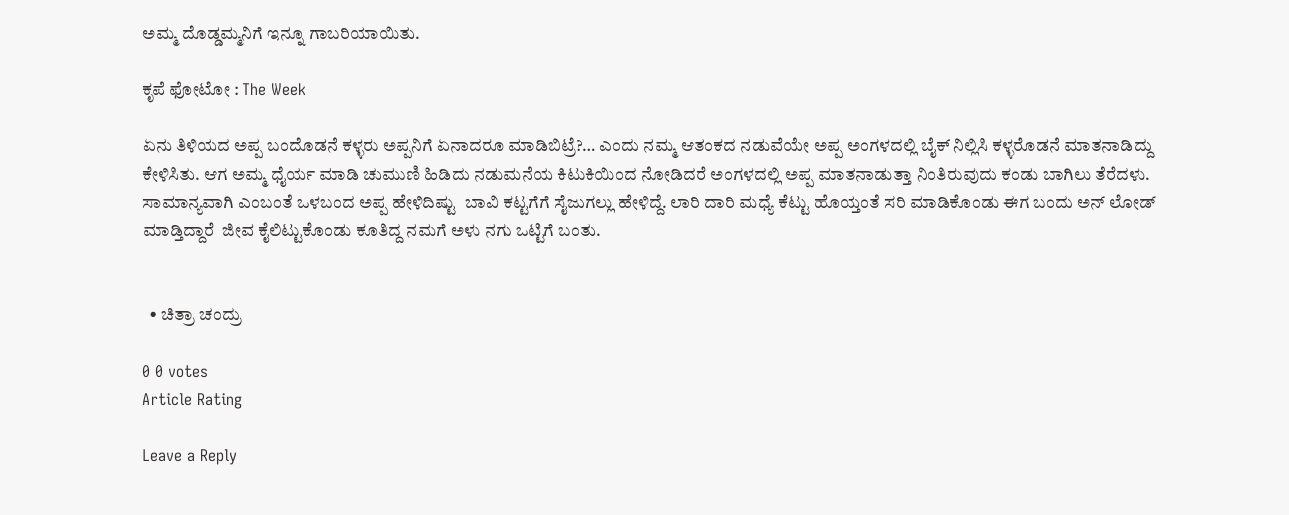ಅಮ್ಮ ದೊಡ್ಡಮ್ಮನಿಗೆ ಇನ್ನೂ ಗಾಬರಿಯಾಯಿತು.

ಕೃಪೆ ಫೋಟೋ : The Week

ಏನು ತಿಳಿಯದ ಅಪ್ಪ ಬಂದೊಡನೆ ಕಳ್ಳರು ಅಪ್ಪನಿಗೆ ಏನಾದರೂ ಮಾಡಿಬಿಟ್ರೆ?… ಎಂದು ನಮ್ಮ ಆತಂಕದ ನಡುವೆಯೇ ಅಪ್ಪ ಅಂಗಳದಲ್ಲಿ ಬೈಕ್ ನಿಲ್ಲಿಸಿ ಕಳ್ಳರೊಡನೆ ಮಾತನಾಡಿದ್ದು ಕೇಳಿಸಿತು. ಆಗ ಅಮ್ಮ ಧೈರ್ಯ ಮಾಡಿ ಚುಮುಣಿ ಹಿಡಿದು ನಡುಮನೆಯ ಕಿಟುಕಿಯಿಂದ ನೋಡಿದರೆ ಅಂಗಳದಲ್ಲಿ ಅಪ್ಪ ಮಾತನಾಡುತ್ತಾ ನಿಂತಿರುವುದು ಕಂಡು ಬಾಗಿಲು ತೆರೆದಳು. ಸಾಮಾನ್ಯವಾಗಿ ಎಂಬಂತೆ ಒಳಬಂದ ಅಪ್ಪ ಹೇಳಿದಿಷ್ಟು  ಬಾವಿ ಕಟ್ಟಗೆಗೆ ಸೈಜುಗಲ್ಲು ಹೇಳಿದ್ದೆ. ಲಾರಿ ದಾರಿ ಮಧ್ಯೆ ಕೆಟ್ಟು ಹೊಯ್ತಂತೆ ಸರಿ ಮಾಡಿಕೊಂಡು ಈಗ ಬಂದು ಅನ್ ಲೋಡ್ ಮಾಡ್ತಿದ್ದಾರೆ  ಜೀವ ಕೈಲಿಟ್ಟುಕೊಂಡು ಕೂತಿದ್ದ ನಮಗೆ ಅಳು ನಗು ಒಟ್ಟಿಗೆ ಬಂತು.


  • ಚಿತ್ರಾ ಚಂದ್ರು

0 0 votes
Article Rating

Leave a Reply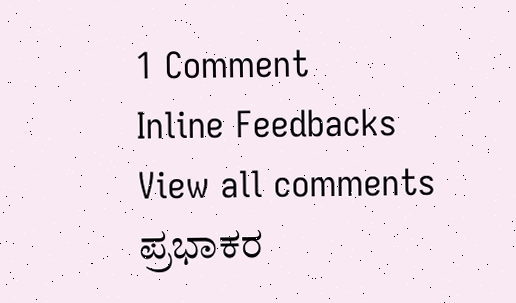1 Comment
Inline Feedbacks
View all comments
ಪ್ರಭಾಕರ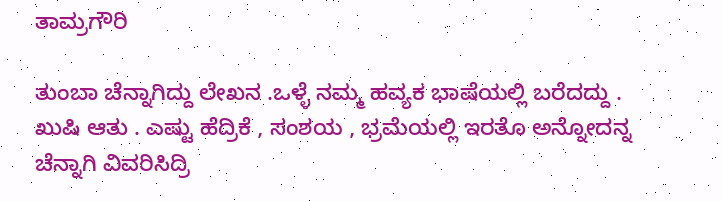ತಾಮ್ರಗೌರಿ

ತುಂಬಾ ಚೆನ್ನಾಗಿದ್ದು ಲೇಖನ .ಒಳ್ಳೆ ನಮ್ಮ ಹವ್ಯಕ ಭಾಷೆಯಲ್ಲಿ ಬರೆದದ್ದು . ಖುಷಿ ಆತು . ಎಷ್ಟು ಹೆದ್ರಿಕೆ , ಸಂಶಯ , ಭ್ರಮೆಯಲ್ಲಿ ಇರತೊ ಅನ್ನೋದನ್ನ ಚೆನ್ನಾಗಿ ವಿವರಿಸಿದ್ರಿ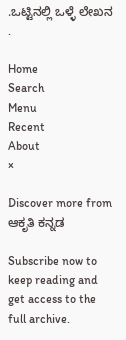.ಒಟ್ಟಿನಲ್ಲಿ ಒಳ್ಳೆ ಲೇಖನ .

Home
Search
Menu
Recent
About
×

Discover more from ಆಕೃತಿ ಕನ್ನಡ

Subscribe now to keep reading and get access to the full archive.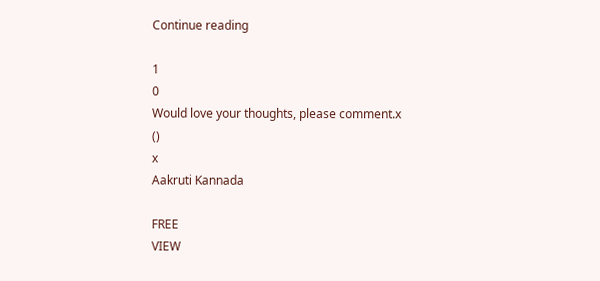Continue reading

1
0
Would love your thoughts, please comment.x
()
x
Aakruti Kannada

FREE
VIEW